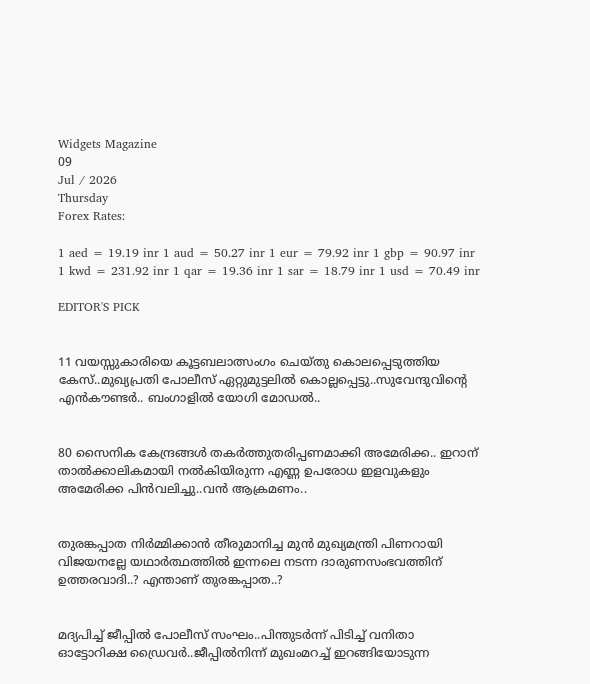Widgets Magazine
09
Jul / 2026
Thursday
Forex Rates:

1 aed = 19.19 inr 1 aud = 50.27 inr 1 eur = 79.92 inr 1 gbp = 90.97 inr 1 kwd = 231.92 inr 1 qar = 19.36 inr 1 sar = 18.79 inr 1 usd = 70.49 inr

EDITOR'S PICK


11 വയസ്സുകാരിയെ കൂട്ടബലാത്സംഗം ചെയ്തു കൊലപ്പെടുത്തിയ കേസ്..മുഖ്യപ്രതി പോലീസ് ഏറ്റുമുട്ടലില്‍ കൊല്ലപ്പെട്ടു..സുവേന്ദുവിന്റെ എൻകൗണ്ടർ.. ബംഗാളിൽ യോഗി മോഡൽ..


80 സൈനിക കേന്ദ്രങ്ങള്‍ തകര്‍ത്തുതരിപ്പണമാക്കി അമേരിക്ക.. ഇറാന് താല്‍ക്കാലികമായി നല്‍കിയിരുന്ന എണ്ണ ഉപരോധ ഇളവുകളും അമേരിക്ക പിന്‍വലിച്ചു..വൻ ആക്രമണം..


തുരങ്കപ്പാത നിർമ്മിക്കാൻ തീരുമാനിച്ച മുൻ മുഖ്യമന്ത്രി പിണറായി വിജയനല്ലേ യഥാർത്ഥത്തിൽ ഇന്നലെ നടന്ന ദാരുണസംഭവത്തിന് ഉത്തരവാദി..? എന്താണ് തുരങ്കപ്പാത..?


മദ്യപിച്ച് ജീപ്പിൽ പോലീസ് സംഘം..പിന്തുടർന്ന് പിടിച്ച് വനിതാ ഓട്ടോറിക്ഷ ഡ്രൈവർ..ജീപ്പിൽനിന്ന്‌ മുഖംമറച്ച് ഇറങ്ങിയോടുന്ന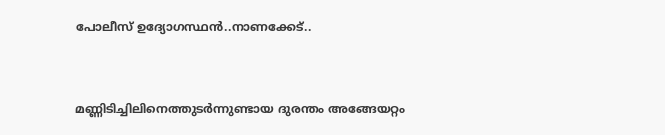പോലീസ് ഉദ്യോഗസ്ഥൻ..നാണക്കേട്..


മണ്ണിടിച്ചിലിനെത്തുടർന്നുണ്ടായ ദുരന്തം അങ്ങേയറ്റം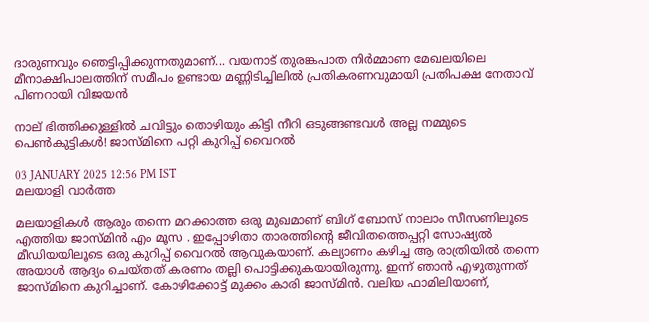ദാരുണവും ഞെട്ടിപ്പിക്കുന്നതുമാണ്... വയനാട് തുരങ്കപാത നിർമ്മാണ മേഖലയിലെ മീനാക്ഷിപാലത്തിന് സമീപം ഉണ്ടായ മണ്ണിടിച്ചിലിൽ പ്രതികരണവുമായി പ്രതിപക്ഷ നേതാവ് പിണറായി വിജയൻ

നാല് ഭിത്തിക്കുള്ളില്‍ ചവിട്ടും തൊഴിയും കിട്ടി നീറി ഒടുങ്ങണ്ടവള്‍ അല്ല നമ്മുടെ പെണ്‍കുട്ടികള്‍! ജാസ്മിനെ പറ്റി കുറിപ്പ് വൈറല്‍

03 JANUARY 2025 12:56 PM IST
മലയാളി വാര്‍ത്ത

മലയാളികൾ ആരും തന്നെ മറക്കാത്ത ഒരു മുഖമാണ് ബിഗ് ബോസ് നാലാം സീസണിലൂടെ എത്തിയ ജാസ്മിന്‍ എം മൂസ . ഇപ്പോഴിതാ താരത്തിന്റെ ജീവിതത്തെപ്പറ്റി സോഷ്യല്‍ മീഡിയയിലൂടെ ഒരു കുറിപ്പ് വൈറല്‍ ആവുകയാണ്. കല്യാണം കഴിച്ച ആ രാത്രിയില്‍ തന്നെ അയാള്‍ ആദ്യം ചെയ്തത് കരണം തല്ലി പൊട്ടിക്കുകയായിരുന്നു. ഇന്ന് ഞാന്‍ എഴുതുന്നത് ജാസ്മിനെ കുറിച്ചാണ്. കോഴിക്കോട്ട് മുക്കം കാരി ജാസ്മിന്‍. വലിയ ഫാമിലിയാണ്,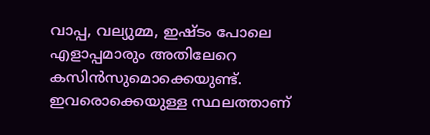വാപ്പ, വല്യുമ്മ, ഇഷ്ടം പോലെ എളാപ്പമാരും അതിലേറെ കസിന്‍സുമൊക്കെയുണ്ട്. ഇവരൊക്കെയുള്ള സ്ഥലത്താണ്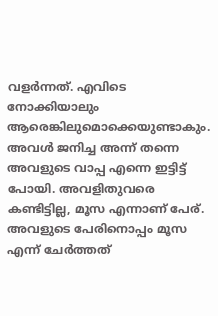വളര്‍ന്നത്. എവിടെ നോക്കിയാലും ആരെങ്കിലുമൊക്കെയുണ്ടാകും. അവള്‍ ജനിച്ച അന്ന് തന്നെ അവളുടെ വാപ്പ എന്നെ ഇട്ടിട്ട് പോയി. അവളിതുവരെ കണ്ടിട്ടില്ല, മൂസ എന്നാണ് പേര്. അവളുടെ പേരിനൊപ്പം മൂസ എന്ന് ചേര്‍ത്തത്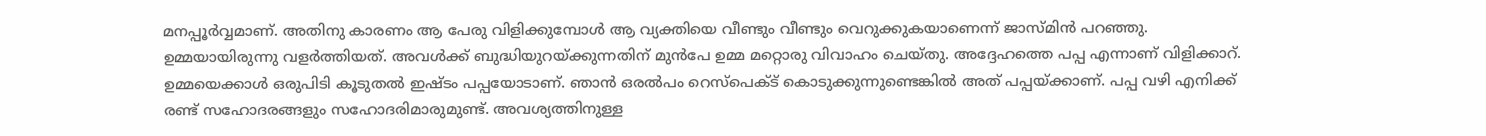മനപ്പൂര്‍വ്വമാണ്. അതിനു കാരണം ആ പേരു വിളിക്കുമ്പോള്‍ ആ വ്യക്തിയെ വീണ്ടും വീണ്ടും വെറുക്കുകയാണെന്ന് ജാസ്മിന്‍ പറഞ്ഞു. ഉമ്മയായിരുന്നു വളര്‍ത്തിയത്. അവള്‍ക്ക് ബുദ്ധിയുറയ്ക്കുന്നതിന് മുന്‍പേ ഉമ്മ മറ്റൊരു വിവാഹം ചെയ്തു. അദ്ദേഹത്തെ പപ്പ എന്നാണ് വിളിക്കാറ്. ഉമ്മയെക്കാള്‍ ഒരുപിടി കൂടുതല്‍ ഇഷ്ടം പപ്പയോടാണ്. ഞാന്‍ ഒരല്‍പം റെസ്‌പെക്ട് കൊടുക്കുന്നുണ്ടെങ്കില്‍ അത് പപ്പയ്ക്കാണ്. പപ്പ വഴി എനിക്ക് രണ്ട് സഹോദരങ്ങളും സഹോദരിമാരുമുണ്ട്. അവശ്യത്തിനുള്ള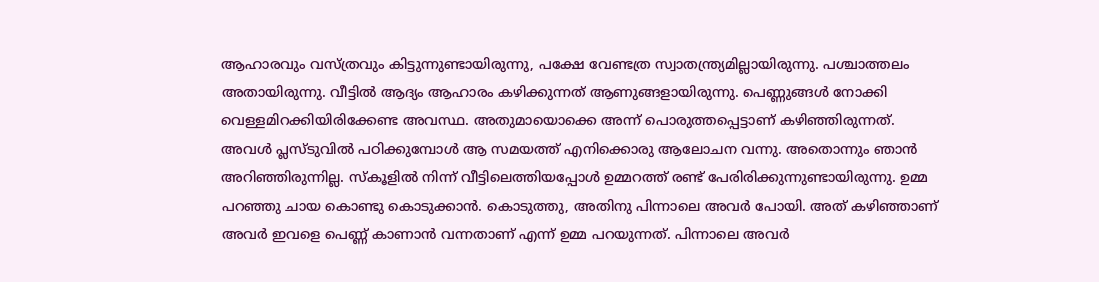ആഹാരവും വസ്ത്രവും കിട്ടുന്നുണ്ടായിരുന്നു, പക്ഷേ വേണ്ടത്ര സ്വാതന്ത്ര്യമില്ലായിരുന്നു. പശ്ചാത്തലം അതായിരുന്നു. വീട്ടില്‍ ആദ്യം ആഹാരം കഴിക്കുന്നത് ആണുങ്ങളായിരുന്നു. പെണ്ണുങ്ങള്‍ നോക്കി വെള്ളമിറക്കിയിരിക്കേണ്ട അവസ്ഥ. അതുമായൊക്കെ അന്ന് പൊരുത്തപ്പെട്ടാണ് കഴിഞ്ഞിരുന്നത്. അവള്‍ പ്ലസ്ടുവില്‍ പഠിക്കുമ്പോള്‍ ആ സമയത്ത് എനിക്കൊരു ആലോചന വന്നു. അതൊന്നും ഞാന്‍ അറിഞ്ഞിരുന്നില്ല. സ്‌കൂളില്‍ നിന്ന് വീട്ടിലെത്തിയപ്പോള്‍ ഉമ്മറത്ത് രണ്ട് പേരിരിക്കുന്നുണ്ടായിരുന്നു. ഉമ്മ പറഞ്ഞു ചായ കൊണ്ടു കൊടുക്കാന്‍. കൊടുത്തു, അതിനു പിന്നാലെ അവര്‍ പോയി. അത് കഴിഞ്ഞാണ് അവര്‍ ഇവളെ പെണ്ണ് കാണാന്‍ വന്നതാണ് എന്ന് ഉമ്മ പറയുന്നത്. പിന്നാലെ അവര്‍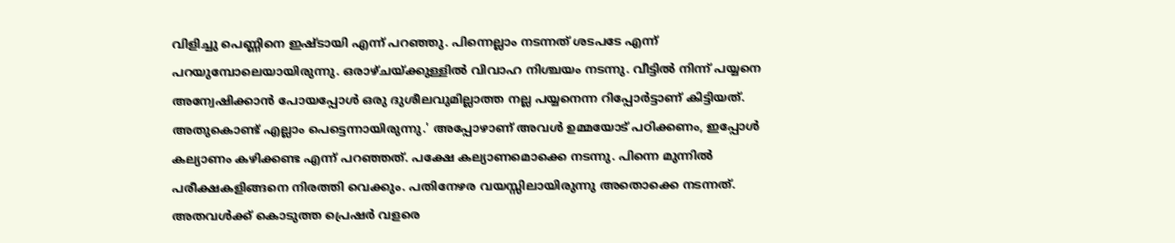വിളിച്ചു പെണ്ണിനെ ഇഷ്ടായി എന്ന് പറഞ്ഞു. പിന്നെല്ലാം നടന്നത് ശടപടേ എന്ന് പറയുമ്പോലെയായിരുന്നു. ഒരാഴ്ചയ്ക്കുള്ളില്‍ വിവാഹ നിശ്ചയം നടന്നു. വീട്ടില്‍ നിന്ന് പയ്യനെ അന്വേഷിക്കാന്‍ പോയപ്പോള്‍ ഒരു ദുശീലവുമില്ലാത്ത നല്ല പയ്യനെന്ന റിപ്പോര്‍ട്ടാണ് കിട്ടിയത്. അതുകൊണ്ട് എല്ലാം പെട്ടെന്നായിരുന്നു.' അപ്പോഴാണ് അവള്‍ ഉമ്മയോട് പഠിക്കണം, ഇപ്പോള്‍ കല്യാണം കഴിക്കണ്ട എന്ന് പറഞ്ഞത്. പക്ഷേ കല്യാണമൊക്കെ നടന്നു. പിന്നെ മുന്നില്‍ പരീക്ഷകളിങ്ങനെ നിരത്തി വെക്കും. പതിനേഴര വയസ്സിലായിരുന്നു അതൊക്കെ നടന്നത്. അതവള്‍ക്ക് കൊടുത്ത പ്രെഷര്‍ വളരെ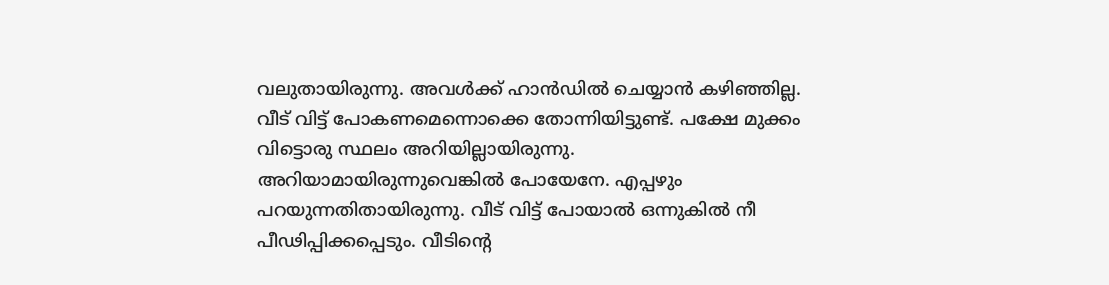വലുതായിരുന്നു. അവള്‍ക്ക് ഹാന്‍ഡില്‍ ചെയ്യാന്‍ കഴിഞ്ഞില്ല. വീട് വിട്ട് പോകണമെന്നൊക്കെ തോന്നിയിട്ടുണ്ട്. പക്ഷേ മുക്കം വിട്ടൊരു സ്ഥലം അറിയില്ലായിരുന്നു. അറിയാമായിരുന്നുവെങ്കില്‍ പോയേനേ. എപ്പഴും പറയുന്നതിതായിരുന്നു. വീട് വിട്ട് പോയാല്‍ ഒന്നുകില്‍ നീ പീഢിപ്പിക്കപ്പെടും. വീടിന്റെ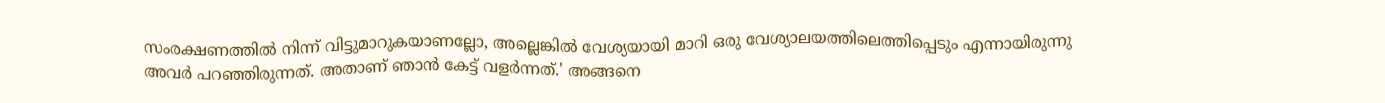സംരക്ഷണത്തില്‍ നിന്ന് വിട്ടുമാറുകയാണല്ലോ, അല്ലെങ്കില്‍ വേശ്യയായി മാറി ഒരു വേശ്യാലയത്തിലെത്തിപ്പെടും എന്നായിരുന്നു അവര്‍ പറഞ്ഞിരുന്നത്. അതാണ് ഞാന്‍ കേട്ട് വളര്‍ന്നത്.' അങ്ങനെ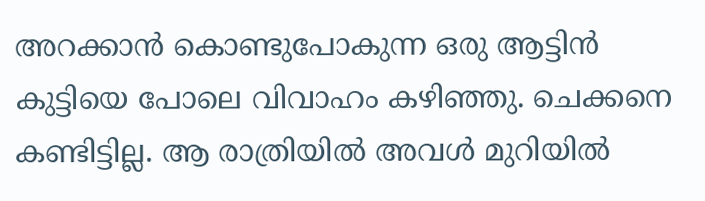അറക്കാന്‍ കൊണ്ടുപോകുന്ന ഒരു ആട്ടിന്‍ കുട്ടിയെ പോലെ വിവാഹം കഴിഞ്ഞു. ചെക്കനെ കണ്ടിട്ടില്ല. ആ രാത്രിയില്‍ അവള്‍ മുറിയില്‍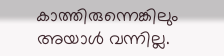കാത്തിരുന്നെങ്കിലും അയാള്‍ വന്നില്ല.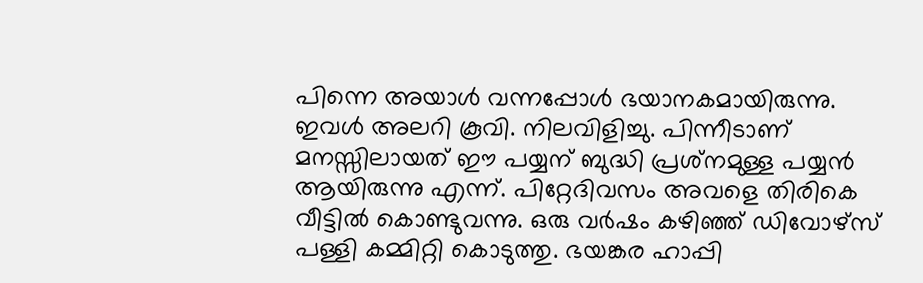പിന്നെ അയാള്‍ വന്നപ്പോള്‍ ഭയാനകമായിരുന്നു. ഇവള്‍ അലറി കൂവി. നിലവിളിച്ചു. പിന്നീടാണ് മനസ്സിലായത് ഈ പയ്യന് ബുദ്ധി പ്രശ്‌നമുള്ള പയ്യന്‍ ആയിരുന്നു എന്ന്. പിറ്റേദിവസം അവളെ തിരികെ വീട്ടില്‍ കൊണ്ടുവന്നു. ഒരു വര്‍ഷം കഴിഞ്ഞ് ഡിവോഴ്‌സ് പള്ളി കമ്മിറ്റി കൊടുത്തു. ഭയങ്കര ഹാപ്പി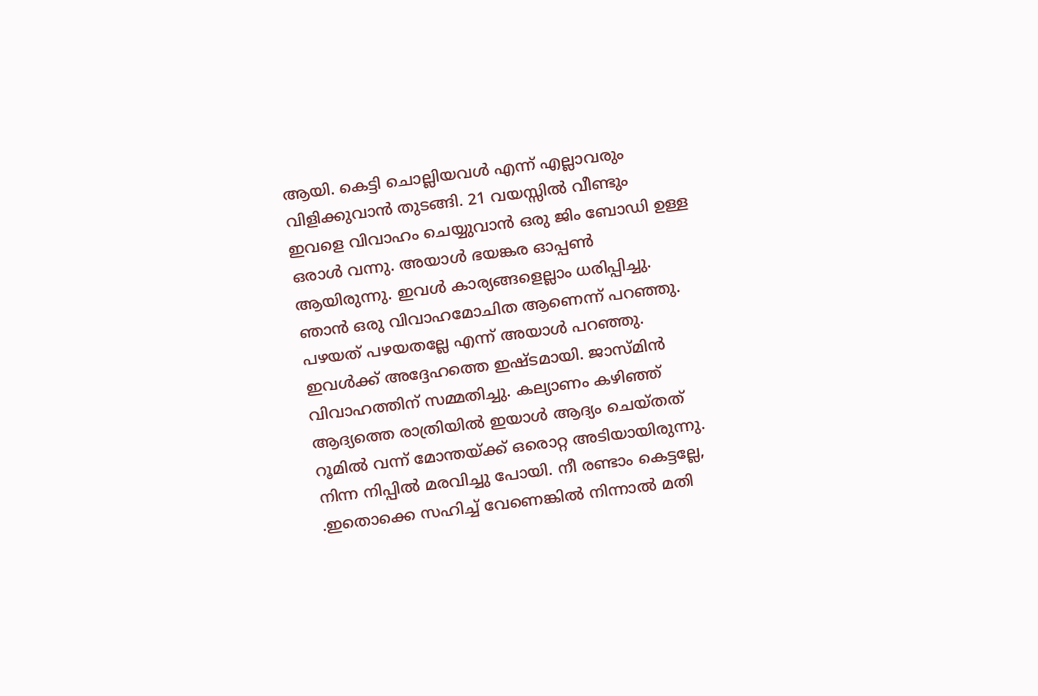ആയി. കെട്ടി ചൊല്ലിയവള്‍ എന്ന് എല്ലാവരും വിളിക്കുവാന്‍ തുടങ്ങി. 21 വയസ്സില്‍ വീണ്ടും ഇവളെ വിവാഹം ചെയ്യുവാന്‍ ഒരു ജിം ബോഡി ഉള്ള ഒരാള്‍ വന്നു. അയാള്‍ ഭയങ്കര ഓപ്പണ്‍ ആയിരുന്നു. ഇവള്‍ കാര്യങ്ങളെല്ലാം ധരിപ്പിച്ചു. ഞാന്‍ ഒരു വിവാഹമോചിത ആണെന്ന് പറഞ്ഞു. പഴയത് പഴയതല്ലേ എന്ന് അയാള്‍ പറഞ്ഞു. ഇവള്‍ക്ക് അദ്ദേഹത്തെ ഇഷ്ടമായി. ജാസ്മിന്‍ വിവാഹത്തിന് സമ്മതിച്ചു. കല്യാണം കഴിഞ്ഞ് ആദ്യത്തെ രാത്രിയില്‍ ഇയാള്‍ ആദ്യം ചെയ്തത് റൂമില്‍ വന്ന് മോന്തയ്ക്ക് ഒരൊറ്റ അടിയായിരുന്നു. നിന്ന നിപ്പില്‍ മരവിച്ചു പോയി. നീ രണ്ടാം കെട്ടല്ലേ, .ഇതൊക്കെ സഹിച്ച് വേണെങ്കില്‍ നിന്നാല്‍ മതി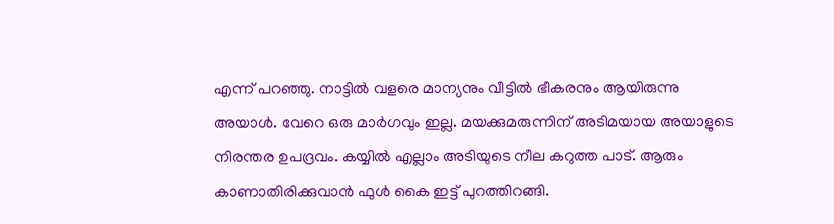എന്ന് പറഞ്ഞു. നാട്ടില്‍ വളരെ മാന്യനും വീട്ടില്‍ ഭീകരനും ആയിരുന്നു അയാള്‍. വേറെ ഒരു മാര്‍ഗവും ഇല്ല. മയക്കുമരുന്നിന് അടിമയായ അയാളുടെ നിരന്തര ഉപദ്രവം. കയ്യില്‍ എല്ലാം അടിയുടെ നീല കറുത്ത പാട്. ആരും കാണാതിരിക്കുവാന്‍ ഫുള്‍ കൈ ഇട്ട് പുറത്തിറങ്ങി.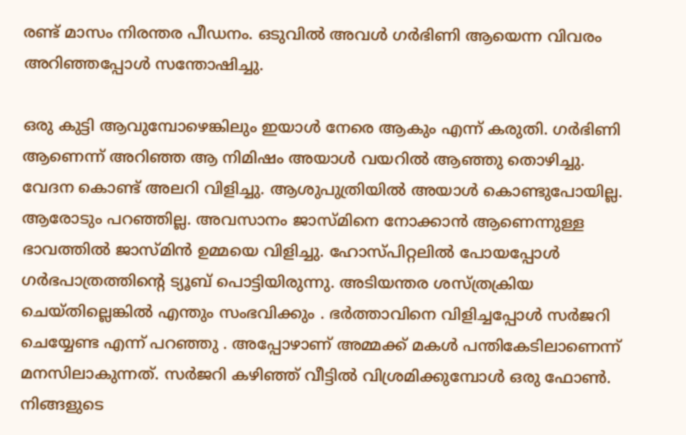രണ്ട് മാസം നിരന്തര പീഡനം. ഒടുവില്‍ അവള്‍ ഗര്‍ഭിണി ആയെന്ന വിവരം അറിഞ്ഞപ്പോള്‍ സന്തോഷിച്ചു.

ഒരു കുട്ടി ആവുമ്പോഴെങ്കിലും ഇയാള്‍ നേരെ ആകും എന്ന് കരുതി. ഗര്‍ഭിണി ആണെന്ന് അറിഞ്ഞ ആ നിമിഷം അയാള്‍ വയറില്‍ ആഞ്ഞു തൊഴിച്ചു. വേദന കൊണ്ട് അലറി വിളിച്ചു. ആശുപുത്രിയില്‍ അയാള്‍ കൊണ്ടുപോയില്ല. ആരോടും പറഞ്ഞില്ല. അവസാനം ജാസ്മിനെ നോക്കാന്‍ ആണെന്നുള്ള ഭാവത്തില്‍ ജാസ്മിന്‍ ഉമ്മയെ വിളിച്ചു. ഹോസ്പിറ്റലില്‍ പോയപ്പോള്‍ ഗര്‍ഭപാത്രത്തിന്റെ ട്യൂബ് പൊട്ടിയിരുന്നു. അടിയന്തര ശസ്ത്രക്രിയ ചെയ്തില്ലെങ്കില്‍ എന്തും സംഭവിക്കും . ഭര്‍ത്താവിനെ വിളിച്ചപ്പോള്‍ സര്‍ജറി ചെയ്യേണ്ട എന്ന് പറഞ്ഞു . അപ്പോഴാണ് അമ്മക്ക് മകള്‍ പന്തികേടിലാണെന്ന് മനസിലാകുന്നത്. സര്‍ജറി കഴിഞ്ഞ് വീട്ടില്‍ വിശ്രമിക്കുമ്പോള്‍ ഒരു ഫോണ്‍. നിങ്ങളുടെ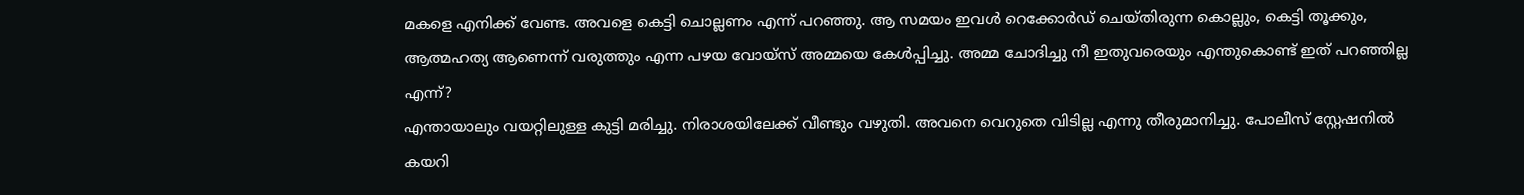മകളെ എനിക്ക് വേണ്ട. അവളെ കെട്ടി ചൊല്ലണം എന്ന് പറഞ്ഞു. ആ സമയം ഇവള്‍ റെക്കോര്‍ഡ് ചെയ്തിരുന്ന കൊല്ലും, കെട്ടി തൂക്കും, ആത്മഹത്യ ആണെന്ന് വരുത്തും എന്ന പഴയ വോയ്‌സ് അമ്മയെ കേള്‍പ്പിച്ചു. അമ്മ ചോദിച്ചു നീ ഇതുവരെയും എന്തുകൊണ്ട് ഇത് പറഞ്ഞില്ല എന്ന്?
എന്തായാലും വയറ്റിലുള്ള കുട്ടി മരിച്ചു. നിരാശയിലേക്ക് വീണ്ടും വഴുതി. അവനെ വെറുതെ വിടില്ല എന്നു തീരുമാനിച്ചു. പോലീസ് സ്റ്റേഷനില്‍ കയറി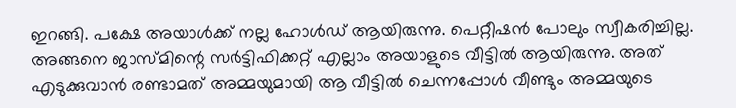ഇറങ്ങി. പക്ഷേ അയാള്‍ക്ക് നല്ല ഹോള്‍ഡ് ആയിരുന്നു. പെറ്റീഷന്‍ പോലും സ്വീകരിച്ചില്ല. അങ്ങനെ ജാസ്മിന്റെ സര്‍ട്ടിഫിക്കറ്റ് എല്ലാം അയാളുടെ വീട്ടില്‍ ആയിരുന്നു. അത് എടുക്കുവാന്‍ രണ്ടാമത് അമ്മയുമായി ആ വീട്ടില്‍ ചെന്നപ്പോള്‍ വീണ്ടും അമ്മയുടെ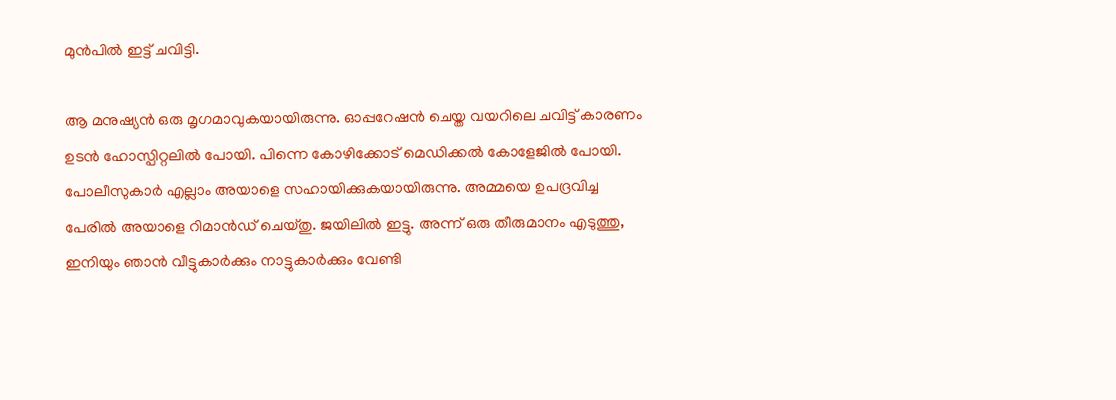മുന്‍പില്‍ ഇട്ട് ചവിട്ടി.

ആ മനുഷ്യന്‍ ഒരു മൃഗമാവുകയായിരുന്നു. ഓപ്പറേഷന്‍ ചെയ്ത വയറിലെ ചവിട്ട് കാരണം ഉടന്‍ ഹോസ്പിറ്റലില്‍ പോയി. പിന്നെ കോഴിക്കോട് മെഡിക്കല്‍ കോളേജില്‍ പോയി. പോലീസുകാര്‍ എല്ലാം അയാളെ സഹായിക്കുകയായിരുന്നു. അമ്മയെ ഉപദ്രവിച്ച പേരില്‍ അയാളെ റിമാന്‍ഡ് ചെയ്തു. ജയിലില്‍ ഇട്ടു. അന്ന് ഒരു തീരുമാനം എടുത്തു, ഇനിയും ഞാന്‍ വീട്ടുകാര്‍ക്കും നാട്ടുകാര്‍ക്കും വേണ്ടി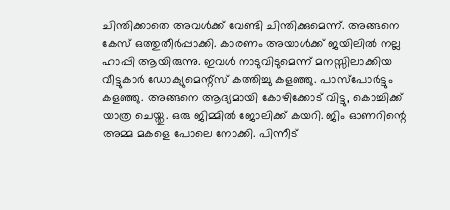ചിന്തിക്കാതെ അവള്‍ക്ക് വേണ്ടി ചിന്തിക്കുമെന്ന്. അങ്ങനെ കേസ് ഒത്തുതീര്‍പ്പാക്കി. കാരണം അയാള്‍ക്ക് ജയിലില്‍ നല്ല ഹാപ്പി ആയിരുന്നു. ഇവള്‍ നാടുവിടുമെന്ന് മനസ്സിലാക്കിയ വീട്ടുകാര്‍ ഡോക്യുമെന്റ്‌സ് കത്തിച്ചു കളഞ്ഞു. പാസ്‌പോര്‍ട്ടും കളഞ്ഞു. അങ്ങനെ ആദ്യമായി കോഴിക്കോട് വിട്ടു, കൊച്ചിക്ക് യാത്ര ചെയ്തു. ഒരു ജിമ്മില്‍ ജോലിക്ക് കയറി. ജിം ഓണറിന്റെ അമ്മ മകളെ പോലെ നോക്കി. പിന്നീട്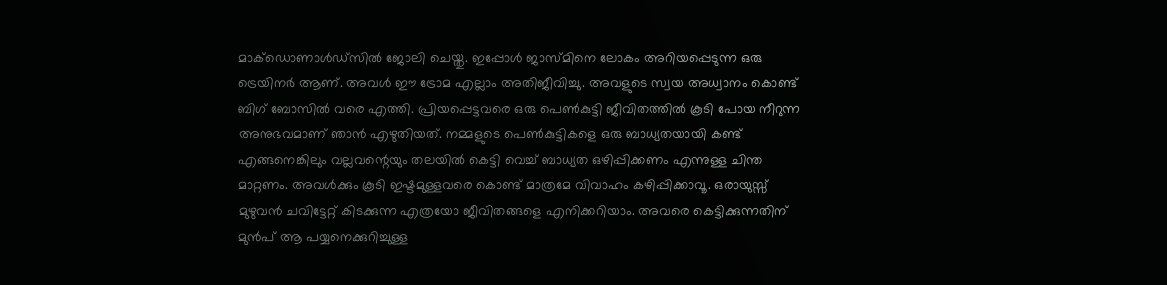മാക്‌ഡൊണാള്‍ഡ്‌സില്‍ ജോലി ചെയ്തു. ഇപ്പോള്‍ ജാസ്മിനെ ലോകം അറിയപ്പെടുന്ന ഒരു ട്രെയിനര്‍ ആണ്. അവള്‍ ഈ ട്രോമ എല്ലാം അതിജീവിച്ചു. അവളുടെ സ്വയ അധ്വാനം കൊണ്ട് ബിഗ് ബോസില്‍ വരെ എത്തി. പ്രിയപ്പെട്ടവരെ ഒരു പെണ്‍കുട്ടി ജീവിതത്തില്‍ കൂടി പോയ നീറുന്ന അനുഭവമാണ് ഞാന്‍ എഴുതിയത്. നമ്മളുടെ പെണ്‍കുട്ടികളെ ഒരു ബാധ്യതയായി കണ്ട് എങ്ങനെങ്കിലും വല്ലവന്റെയും തലയില്‍ കെട്ടി വെച്ച് ബാധ്യത ഒഴിപ്പിക്കണം എന്നുള്ള ചിന്ത മാറ്റണം. അവള്‍ക്കും കൂടി ഇഷ്ടമുള്ളവരെ കൊണ്ട് മാത്രമേ വിവാഹം കഴിപ്പിക്കാവൂ. ഒരായുസ്സ് മുഴുവന്‍ ചവിട്ടേറ്റ് കിടക്കുന്ന എത്രയോ ജീവിതങ്ങളെ എനിക്കറിയാം. അവരെ കെട്ടിക്കുന്നതിന് മുന്‍പ് ആ പയ്യനെക്കുറിച്ചുള്ള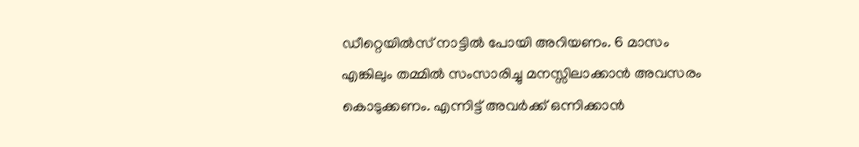ഡീറ്റെയില്‍സ് നാട്ടില്‍ പോയി അറിയണം. 6 മാസം എങ്കിലും തമ്മില്‍ സംസാരിച്ചു മനസ്സിലാക്കാന്‍ അവസരം കൊടുക്കണം. എന്നിട്ട് അവര്‍ക്ക് ഒന്നിക്കാന്‍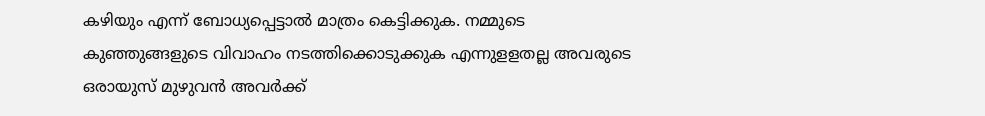കഴിയും എന്ന് ബോധ്യപ്പെട്ടാല്‍ മാത്രം കെട്ടിക്കുക. നമ്മുടെ കുഞ്ഞുങ്ങളുടെ വിവാഹം നടത്തിക്കൊടുക്കുക എന്നുളളതല്ല അവരുടെ ഒരായുസ് മുഴുവന്‍ അവര്‍ക്ക്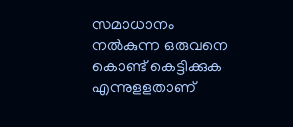സമാധാനം നല്‍കുന്ന ഒരുവനെ കൊണ്ട് കെട്ടിക്കുക എന്നുളളതാണ്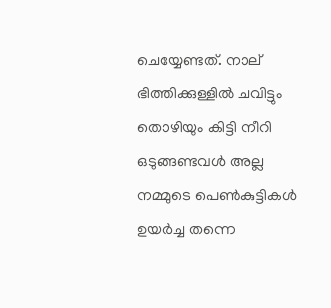ചെയ്യേണ്ടത്. നാല് ഭിത്തിക്കുള്ളില്‍ ചവിട്ടും തൊഴിയും കിട്ടി നീറി ഒടുങ്ങണ്ടവള്‍ അല്ല നമ്മുടെ പെണ്‍കുട്ടികള്‍ ഉയര്‍ച്ച തന്നെ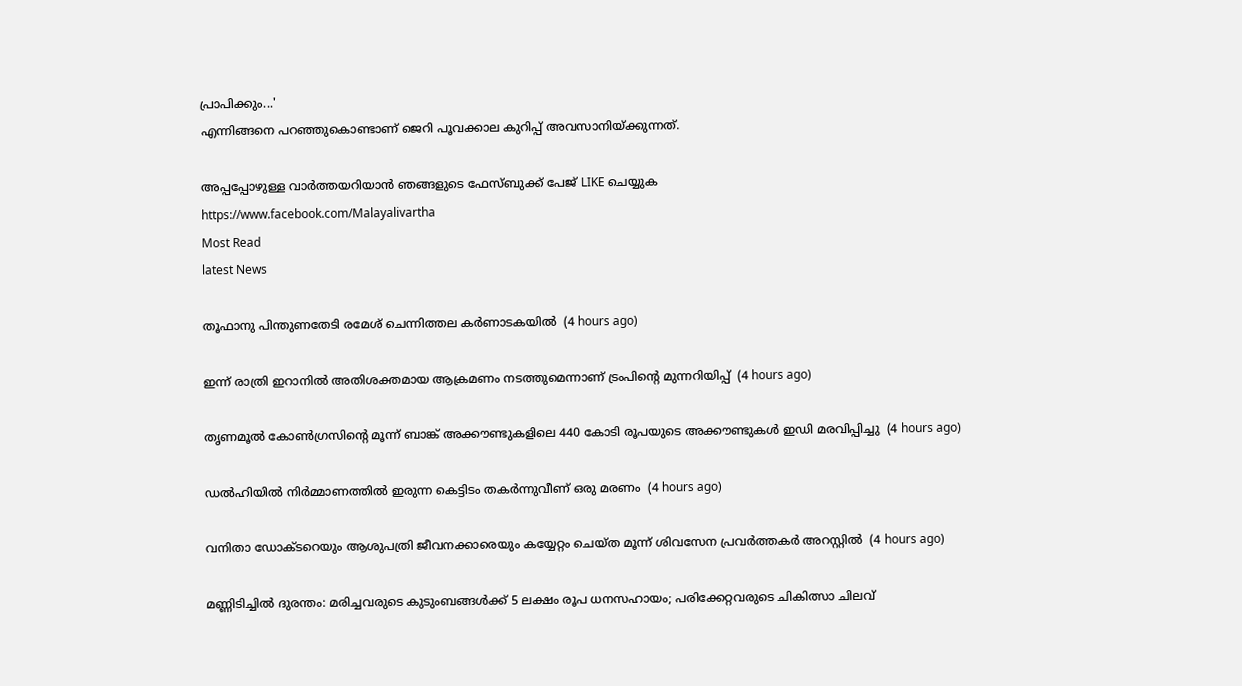പ്രാപിക്കും...'
എന്നിങ്ങനെ പറഞ്ഞുകൊണ്ടാണ് ജെറി പൂവക്കാല കുറിപ്പ് അവസാനിയ്ക്കുന്നത്.

അപ്പപ്പോഴുള്ള വാര്‍ത്തയറിയാന്‍ ഞങ്ങളുടെ ഫേസ്‌ബുക്ക്‌ പേജ് LIKE ചെയ്യുക
https://www.facebook.com/Malayalivartha
Most Read
latest News

തൂഫാനു പിന്തുണതേടി രമേശ് ചെന്നിത്തല കര്‍ണാടകയില്‍  (4 hours ago)

ഇന്ന് രാത്രി ഇറാനില്‍ അതിശക്തമായ ആക്രമണം നടത്തുമെന്നാണ് ട്രംപിന്റെ മുന്നറിയിപ്പ്  (4 hours ago)

തൃണമൂല്‍ കോണ്‍ഗ്രസിന്റെ മൂന്ന് ബാങ്ക് അക്കൗണ്ടുകളിലെ 440 കോടി രൂപയുടെ അക്കൗണ്ടുകള്‍ ഇഡി മരവിപ്പിച്ചു  (4 hours ago)

ഡല്‍ഹിയില്‍ നിര്‍മ്മാണത്തില്‍ ഇരുന്ന കെട്ടിടം തകര്‍ന്നുവീണ് ഒരു മരണം  (4 hours ago)

വനിതാ ഡോക്ടറെയും ആശുപത്രി ജീവനക്കാരെയും കയ്യേറ്റം ചെയ്ത മൂന്ന് ശിവസേന പ്രവര്‍ത്തകര്‍ അറസ്റ്റില്‍  (4 hours ago)

മണ്ണിടിച്ചില്‍ ദുരന്തം: മരിച്ചവരുടെ കുടുംബങ്ങള്‍ക്ക് 5 ലക്ഷം രൂപ ധനസഹായം; പരിക്കേറ്റവരുടെ ചികിത്സാ ചിലവ്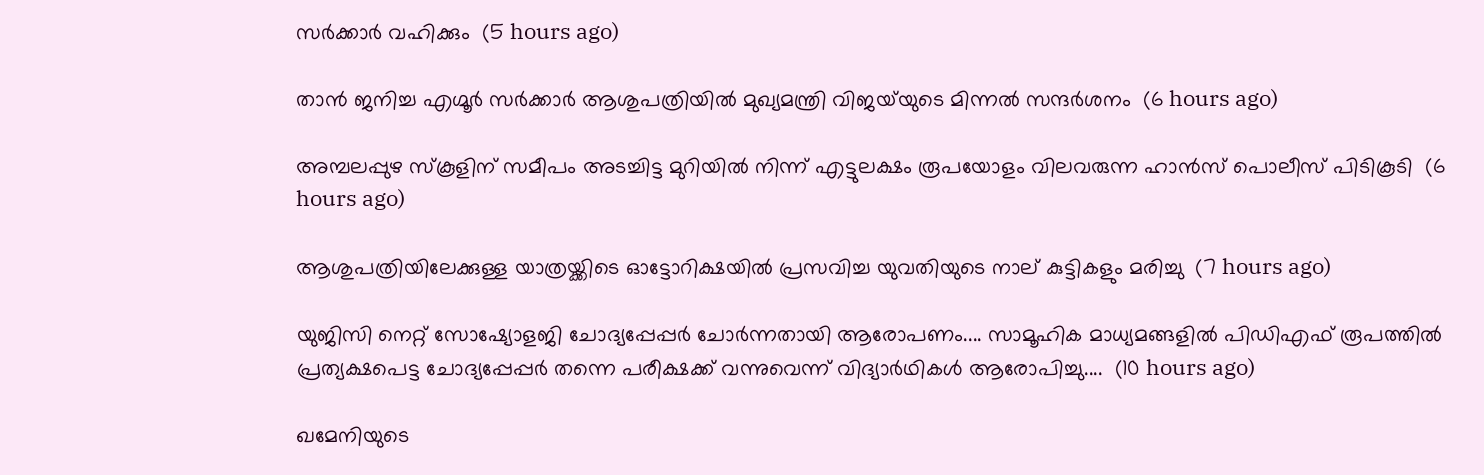സര്‍ക്കാര്‍ വഹിക്കും  (5 hours ago)

താന്‍ ജനിച്ച എഗ്മൂര്‍ സര്‍ക്കാര്‍ ആശുപത്രിയില്‍ മുഖ്യമന്ത്രി വിജയ്‌യുടെ മിന്നല്‍ സന്ദര്‍ശനം  (6 hours ago)

അമ്പലപ്പുഴ സ്‌കൂളിന് സമീപം അടച്ചിട്ട മുറിയില്‍ നിന്ന് എട്ടുലക്ഷം രൂപയോളം വിലവരുന്ന ഹാന്‍സ് പൊലീസ് പിടികൂടി  (6 hours ago)

ആശുപത്രിയിലേക്കുള്ള യാത്രയ്ക്കിടെ ഓട്ടോറിക്ഷയില്‍ പ്രസവിച്ച യുവതിയുടെ നാല് കുട്ടികളും മരിച്ചു  (7 hours ago)

യുജിസി നെറ്റ് സോഷ്യോളജി ചോദ്യപ്പേപ്പർ ചോർന്നതായി ആരോപണം.... സാമൂഹിക മാധ്യമങ്ങളിൽ പിഡിഎഫ് രൂപത്തിൽ പ്രത്യക്ഷപെട്ട ചോദ്യപ്പേപ്പർ തന്നെ പരീക്ഷക്ക് വന്നുവെന്ന് വിദ്യാർഥികൾ ആരോപിച്ചു....  (10 hours ago)

ഖമേനിയുടെ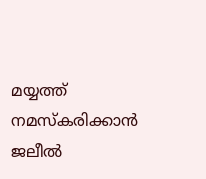മയ്യത്ത് നമസ്കരിക്കാൻ ജലീൽ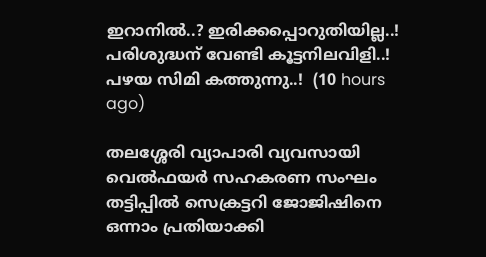ഇറാനിൽ..? ഇരിക്കപ്പൊറുതിയില്ല..! പരിശുദ്ധന് വേണ്ടി കൂട്ടനിലവിളി..! പഴയ സിമി കത്തുന്നു..!  (10 hours ago)

തലശ്ശേരി വ്യാപാരി വ്യവസായി വെൽഫയർ സഹകരണ സംഘം തട്ടിപ്പിൽ സെക്രട്ടറി ജോജിഷിനെ ഒന്നാം പ്രതിയാക്കി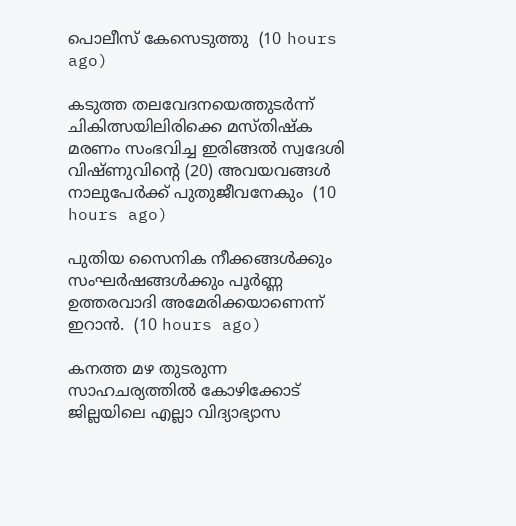പൊലീസ് കേസെടുത്തു  (10 hours ago)

കടുത്ത തലവേദനയെത്തുടർന്ന് ചികിത്സയിലിരിക്കെ മസ്തിഷ്‌ക മരണം സംഭവിച്ച ഇരിങ്ങൽ സ്വദേശി വിഷ്ണുവിന്റെ (20) അവയവങ്ങൾ നാലുപേർക്ക് പുതുജീവനേകും  (10 hours ago)

പുതിയ സൈനിക നീക്കങ്ങള്‍ക്കും സംഘര്‍ഷങ്ങള്‍ക്കും പൂര്‍ണ്ണ ഉത്തരവാദി അമേരിക്കയാണെന്ന് ഇറാന്‍.  (10 hours ago)

കനത്ത മഴ തുടരുന്ന സാഹചര്യത്തിൽ കോഴിക്കോട് ജില്ലയിലെ എല്ലാ വിദ്യാഭ്യാസ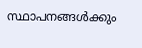സ്ഥാപനങ്ങള്‍ക്കും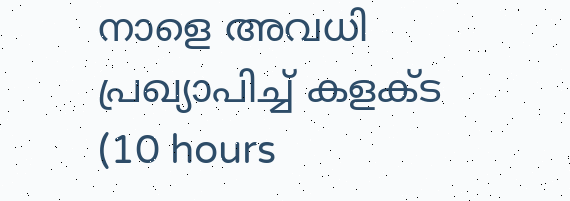നാളെ അവധി പ്രഖ്യാപിച്ച് കളക്ട  (10 hours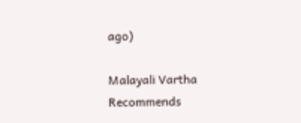ago)

Malayali Vartha Recommends